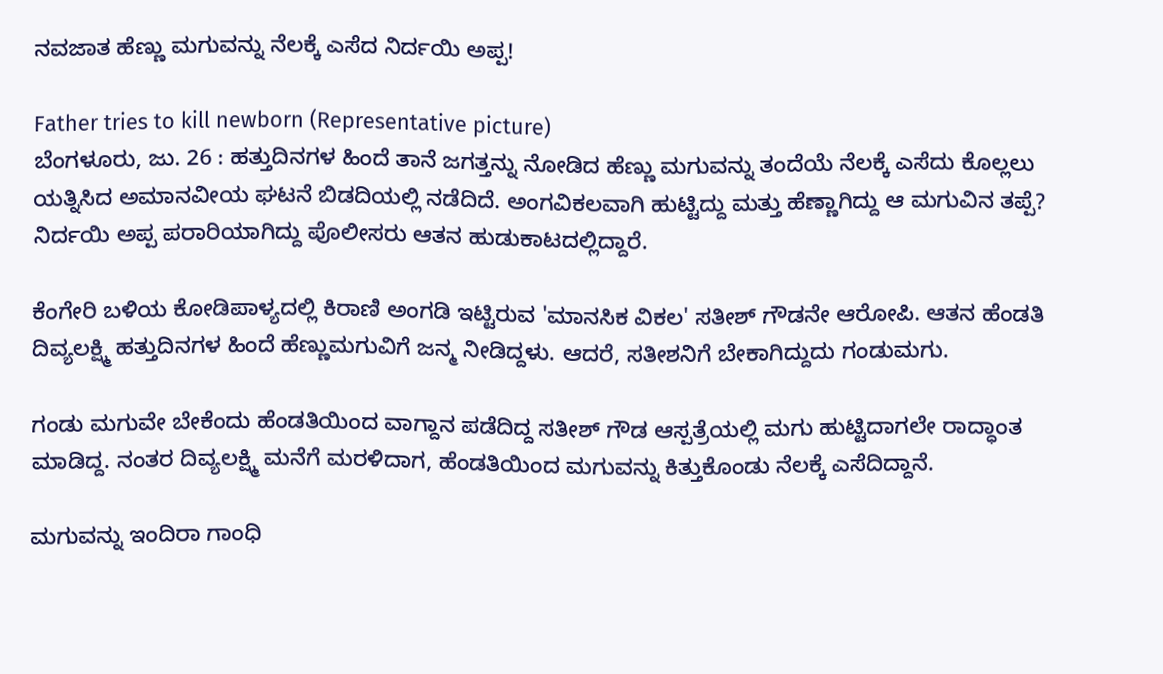ನವಜಾತ ಹೆಣ್ಣು ಮಗುವನ್ನು ನೆಲಕ್ಕೆ ಎಸೆದ ನಿರ್ದಯಿ ಅಪ್ಪ!

Father tries to kill newborn (Representative picture)
ಬೆಂಗಳೂರು, ಜು. 26 : ಹತ್ತುದಿನಗಳ ಹಿಂದೆ ತಾನೆ ಜಗತ್ತನ್ನು ನೋಡಿದ ಹೆಣ್ಣು ಮಗುವನ್ನು ತಂದೆಯೆ ನೆಲಕ್ಕೆ ಎಸೆದು ಕೊಲ್ಲಲು ಯತ್ನಿಸಿದ ಅಮಾನವೀಯ ಘಟನೆ ಬಿಡದಿಯಲ್ಲಿ ನಡೆದಿದೆ. ಅಂಗವಿಕಲವಾಗಿ ಹುಟ್ಟಿದ್ದು ಮತ್ತು ಹೆಣ್ಣಾಗಿದ್ದು ಆ ಮಗುವಿನ ತಪ್ಪೆ? ನಿರ್ದಯಿ ಅಪ್ಪ ಪರಾರಿಯಾಗಿದ್ದು ಪೊಲೀಸರು ಆತನ ಹುಡುಕಾಟದಲ್ಲಿದ್ದಾರೆ.

ಕೆಂಗೇರಿ ಬಳಿಯ ಕೋಡಿಪಾಳ್ಯದಲ್ಲಿ ಕಿರಾಣಿ ಅಂಗಡಿ ಇಟ್ಟಿರುವ 'ಮಾನಸಿಕ ವಿಕಲ' ಸತೀಶ್ ಗೌಡನೇ ಆರೋಪಿ. ಆತನ ಹೆಂಡತಿ ದಿವ್ಯಲಕ್ಷ್ಮಿ ಹತ್ತುದಿನಗಳ ಹಿಂದೆ ಹೆಣ್ಣುಮಗುವಿಗೆ ಜನ್ಮ ನೀಡಿದ್ದಳು. ಆದರೆ, ಸತೀಶನಿಗೆ ಬೇಕಾಗಿದ್ದುದು ಗಂಡುಮಗು.

ಗಂಡು ಮಗುವೇ ಬೇಕೆಂದು ಹೆಂಡತಿಯಿಂದ ವಾಗ್ದಾನ ಪಡೆದಿದ್ದ ಸತೀಶ್ ಗೌಡ ಆಸ್ಪತ್ರೆಯಲ್ಲಿ ಮಗು ಹುಟ್ಟಿದಾಗಲೇ ರಾದ್ಧಾಂತ ಮಾಡಿದ್ದ. ನಂತರ ದಿವ್ಯಲಕ್ಷ್ಮಿ ಮನೆಗೆ ಮರಳಿದಾಗ, ಹೆಂಡತಿಯಿಂದ ಮಗುವನ್ನು ಕಿತ್ತುಕೊಂಡು ನೆಲಕ್ಕೆ ಎಸೆದಿದ್ದಾನೆ.

ಮಗುವನ್ನು ಇಂದಿರಾ ಗಾಂಧಿ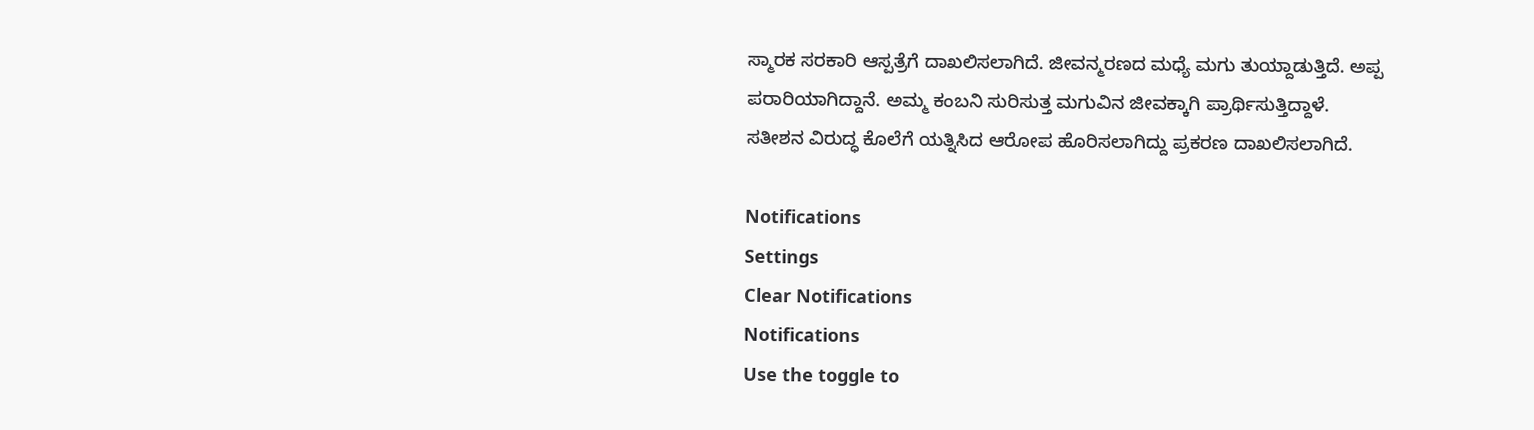ಸ್ಮಾರಕ ಸರಕಾರಿ ಆಸ್ಪತ್ರೆಗೆ ದಾಖಲಿಸಲಾಗಿದೆ. ಜೀವನ್ಮರಣದ ಮಧ್ಯೆ ಮಗು ತುಯ್ದಾಡುತ್ತಿದೆ. ಅಪ್ಪ ಪರಾರಿಯಾಗಿದ್ದಾನೆ. ಅಮ್ಮ ಕಂಬನಿ ಸುರಿಸುತ್ತ ಮಗುವಿನ ಜೀವಕ್ಕಾಗಿ ಪ್ರಾರ್ಥಿಸುತ್ತಿದ್ದಾಳೆ. ಸತೀಶನ ವಿರುದ್ಧ ಕೊಲೆಗೆ ಯತ್ನಿಸಿದ ಆರೋಪ ಹೊರಿಸಲಾಗಿದ್ದು ಪ್ರಕರಣ ದಾಖಲಿಸಲಾಗಿದೆ.

Notifications
Settings
Clear Notifications
Notifications
Use the toggle to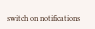switch on notifications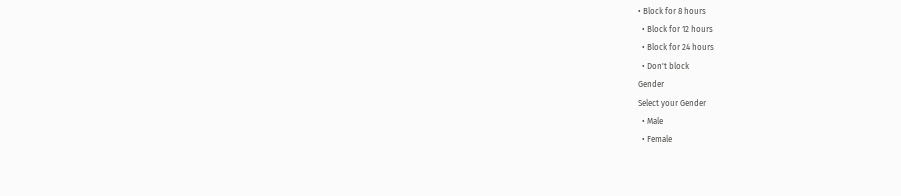• Block for 8 hours
  • Block for 12 hours
  • Block for 24 hours
  • Don't block
Gender
Select your Gender
  • Male
  • Female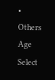• Others
Age
Select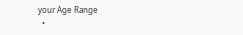your Age Range
  •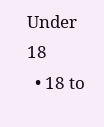Under 18
  • 18 to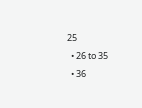25
  • 26 to 35
  • 36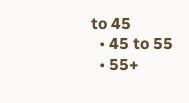to 45
  • 45 to 55
  • 55+